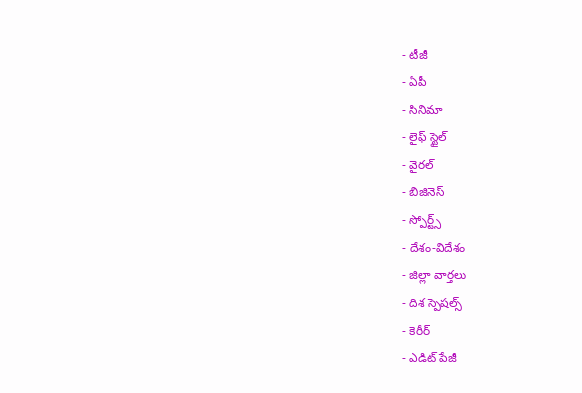- టీజీ
- ఏపీ
- సినిమా
- లైఫ్ స్టైల్
- వైరల్
- బిజినెస్
- స్పోర్ట్స్
- దేశం-విదేశం
- జిల్లా వార్తలు
- దిశ స్పెషల్స్
- కెరీర్
- ఎడిట్ పేజీ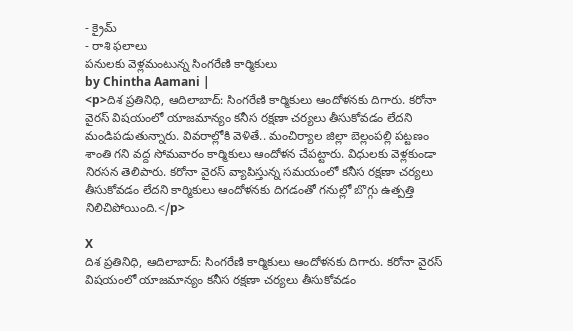- క్రైమ్
- రాశి ఫలాలు
పనులకు వెళ్లమంటున్న సింగరేణి కార్మికులు
by Chintha Aamani |
<p>దిశ ప్రతినిధి, ఆదిలాబాద్: సింగరేణి కార్మికులు ఆందోళనకు దిగారు. కరోనా వైరస్ విషయంలో యాజమాన్యం కనీస రక్షణా చర్యలు తీసుకోవడం లేదని మండిపడుతున్నారు. వివరాల్లోకి వెళితే.. మంచిర్యాల జిల్లా బెల్లంపల్లి పట్టణం శాంతి గని వద్ద సోమవారం కార్మికులు ఆందోళన చేపట్టారు. విధులకు వెళ్లకుండా నిరసన తెలిపారు. కరోనా వైరస్ వ్యాపిస్తున్న సమయంలో కనీస రక్షణా చర్యలు తీసుకోవడం లేదని కార్మికులు ఆందోళనకు దిగడంతో గనుల్లో బొగ్గు ఉత్పత్తి నిలిచిపోయింది.</p>

X
దిశ ప్రతినిధి, ఆదిలాబాద్: సింగరేణి కార్మికులు ఆందోళనకు దిగారు. కరోనా వైరస్ విషయంలో యాజమాన్యం కనీస రక్షణా చర్యలు తీసుకోవడం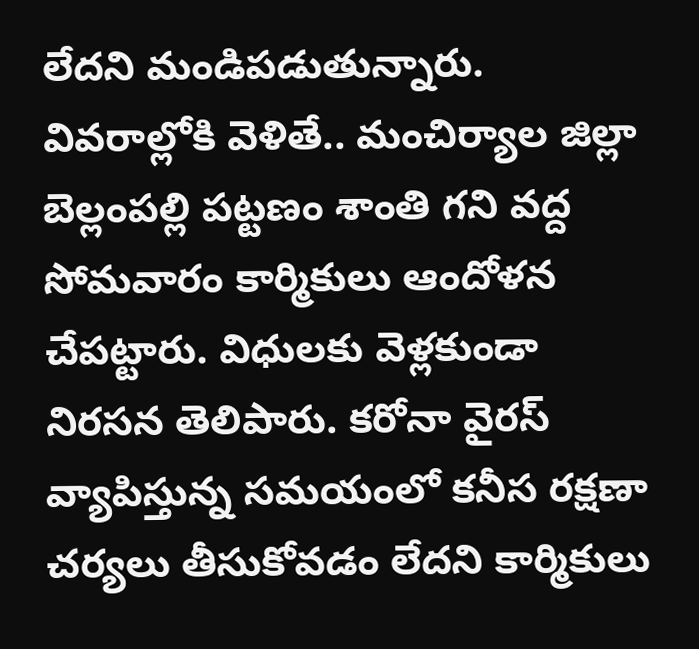లేదని మండిపడుతున్నారు. వివరాల్లోకి వెళితే.. మంచిర్యాల జిల్లా బెల్లంపల్లి పట్టణం శాంతి గని వద్ద సోమవారం కార్మికులు ఆందోళన చేపట్టారు. విధులకు వెళ్లకుండా నిరసన తెలిపారు. కరోనా వైరస్ వ్యాపిస్తున్న సమయంలో కనీస రక్షణా చర్యలు తీసుకోవడం లేదని కార్మికులు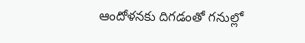ఆందోళనకు దిగడంతో గనుల్లో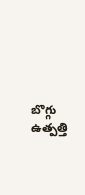బొగ్గు ఉత్పత్తి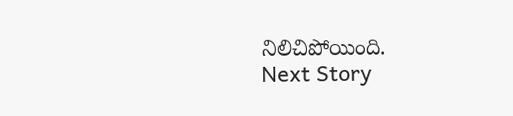నిలిచిపోయింది.
Next Story